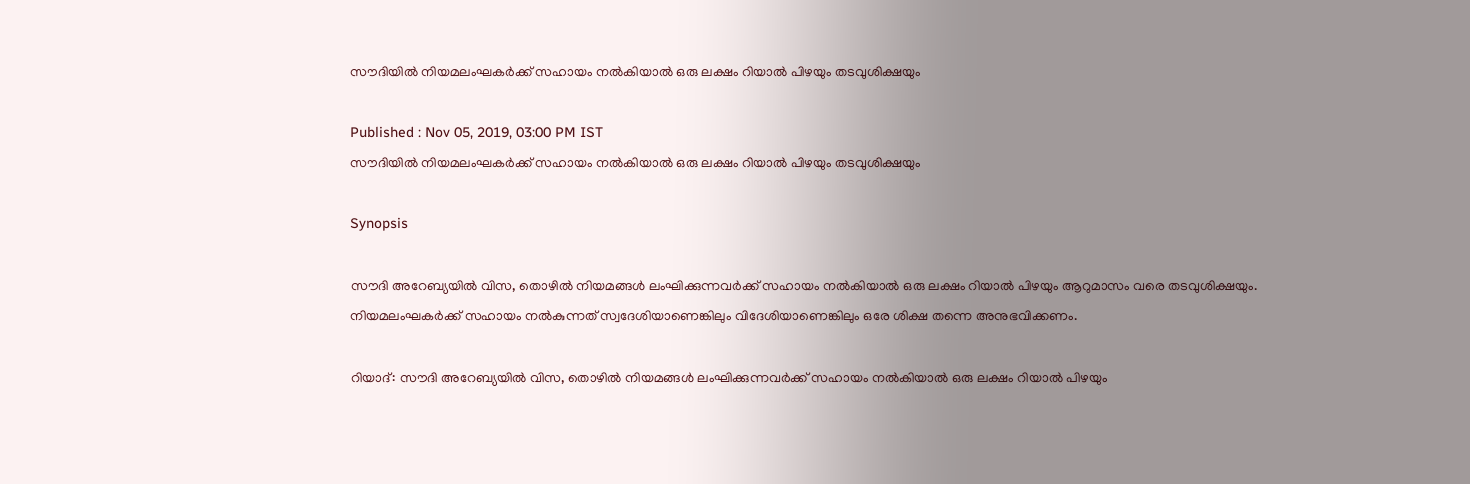സൗദിയില്‍ നിയമലംഘകര്‍ക്ക് സഹായം നല്‍കിയാല്‍ ഒരു ലക്ഷം റിയാല്‍ പിഴയും തടവുശിക്ഷയും

Published : Nov 05, 2019, 03:00 PM IST
സൗദിയില്‍ നിയമലംഘകര്‍ക്ക് സഹായം നല്‍കിയാല്‍ ഒരു ലക്ഷം റിയാല്‍ പിഴയും തടവുശിക്ഷയും

Synopsis

സൗദി അറേബ്യയില്‍ വിസ, തൊഴില്‍ നിയമങ്ങള്‍ ലംഘിക്കുന്നവര്‍ക്ക് സഹായം നല്‍കിയാല്‍ ഒരു ലക്ഷം റിയാല്‍ പിഴയും ആറുമാസം വരെ തടവുശിക്ഷയും. നിയമലംഘകര്‍ക്ക് സഹായം നല്‍കുന്നത് സ്വദേശിയാണെങ്കിലും വിദേശിയാണെങ്കിലും ഒരേ ശിക്ഷ തന്നെ അനുഭവിക്കണം.

റിയാദ്: സൗദി അറേബ്യയില്‍ വിസ, തൊഴില്‍ നിയമങ്ങള്‍ ലംഘിക്കുന്നവര്‍ക്ക് സഹായം നല്‍കിയാല്‍ ഒരു ലക്ഷം റിയാല്‍ പിഴയും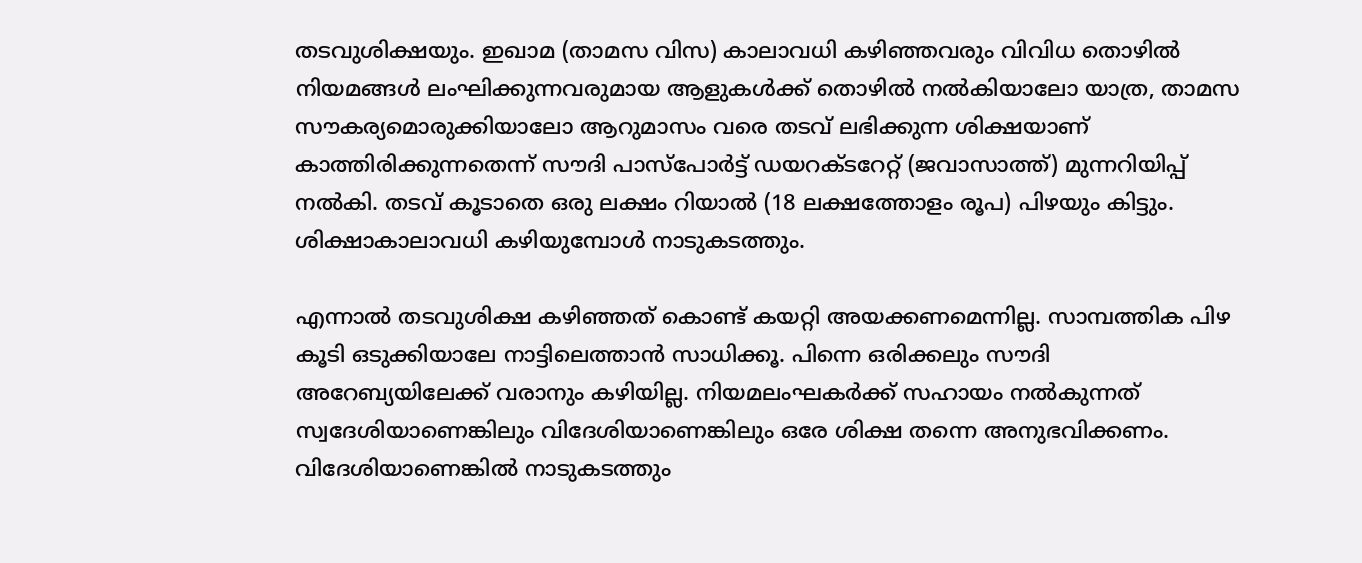തടവുശിക്ഷയും. ഇഖാമ (താമസ വിസ) കാലാവധി കഴിഞ്ഞവരും വിവിധ തൊഴില്‍ നിയമങ്ങള്‍ ലംഘിക്കുന്നവരുമായ ആളുകള്‍ക്ക് തൊഴില്‍ നല്‍കിയാലോ യാത്ര, താമസ സൗകര്യമൊരുക്കിയാലോ ആറുമാസം വരെ തടവ് ലഭിക്കുന്ന ശിക്ഷയാണ് കാത്തിരിക്കുന്നതെന്ന് സൗദി പാസ്പോര്‍ട്ട് ഡയറക്ടറേറ്റ് (ജവാസാത്ത്) മുന്നറിയിപ്പ് നല്‍കി. തടവ് കൂടാതെ ഒരു ലക്ഷം റിയാല്‍ (18 ലക്ഷത്തോളം രൂപ) പിഴയും കിട്ടും. ശിക്ഷാകാലാവധി കഴിയുമ്പോള്‍ നാടുകടത്തും.

എന്നാല്‍ തടവുശിക്ഷ കഴിഞ്ഞത് കൊണ്ട് കയറ്റി അയക്കണമെന്നില്ല. സാമ്പത്തിക പിഴ കൂടി ഒടുക്കിയാലേ നാട്ടിലെത്താന്‍ സാധിക്കൂ. പിന്നെ ഒരിക്കലും സൗദി അറേബ്യയിലേക്ക് വരാനും കഴിയില്ല. നിയമലംഘകര്‍ക്ക് സഹായം നല്‍കുന്നത് സ്വദേശിയാണെങ്കിലും വിദേശിയാണെങ്കിലും ഒരേ ശിക്ഷ തന്നെ അനുഭവിക്കണം. വിദേശിയാണെങ്കില്‍ നാടുകടത്തും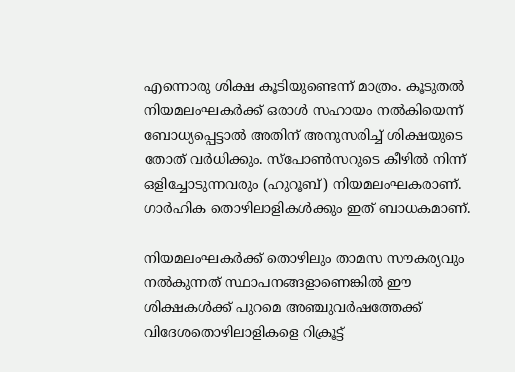എന്നൊരു ശിക്ഷ കൂടിയുണ്ടെന്ന് മാത്രം. കൂടുതല്‍ നിയമലംഘകര്‍ക്ക് ഒരാള്‍ സഹായം നല്‍കിയെന്ന് ബോധ്യപ്പെട്ടാല്‍ അതിന് അനുസരിച്ച് ശിക്ഷയുടെ തോത് വര്‍ധിക്കും. സ്പോണ്‍സറുടെ കീഴില്‍ നിന്ന് ഒളിച്ചോടുന്നവരും (ഹുറൂബ്) നിയമലംഘകരാണ്. ഗാര്‍ഹിക തൊഴിലാളികള്‍ക്കും ഇത് ബാധകമാണ്.

നിയമലംഘകര്‍ക്ക് തൊഴിലും താമസ സൗകര്യവും നല്‍കുന്നത് സ്ഥാപനങ്ങളാണെങ്കില്‍ ഈ ശിക്ഷകള്‍ക്ക് പുറമെ അഞ്ചുവര്‍ഷത്തേക്ക് വിദേശതൊഴിലാളികളെ റിക്രൂട്ട്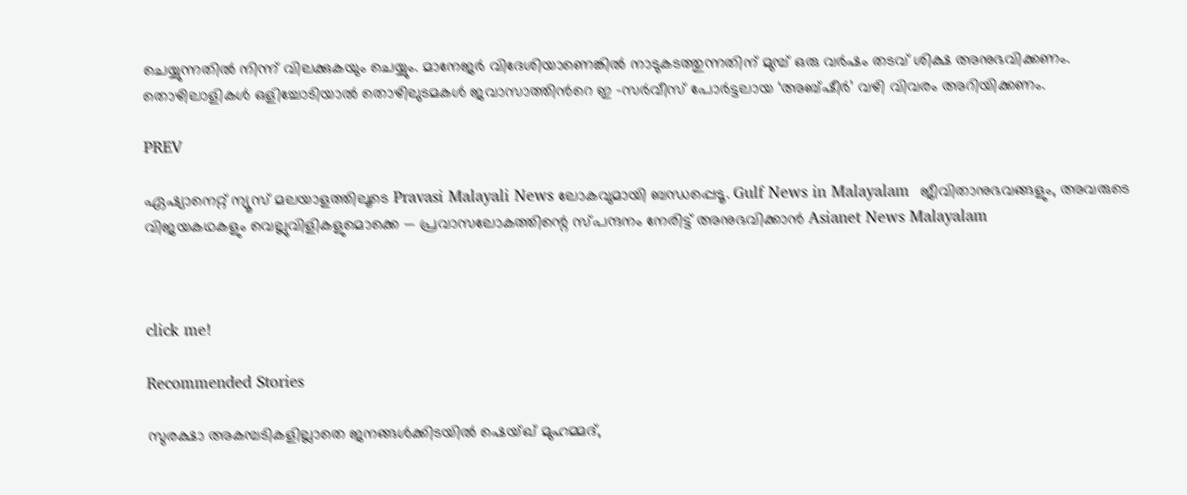ചെയ്യുന്നതില്‍ നിന്ന് വിലക്കുകയും ചെയ്യും. മാനേജര്‍ വിദേശിയാണെങ്കില്‍ നാടുകടത്തുന്നതിന് മുമ്പ് ഒരു വര്‍ഷം തടവ് ശിക്ഷ അനുഭവിക്കണം. തൊഴിലാളികള്‍ ഒളിച്ചോടിയാല്‍ തൊഴിലുടമകള്‍ ജവാസാത്തിന്‍റെ ഇ -സര്‍വീസ് പോര്‍ട്ടലായ ‘അബ്ഷീര്‍’ വഴി വിവരം അറിയിക്കണം.

PREV

ഏഷ്യാനെറ്റ് ന്യൂസ് മലയാളത്തിലൂടെ Pravasi Malayali News ലോകവുമായി ബന്ധപ്പെടൂ. Gulf News in Malayalam  ജീവിതാനുഭവങ്ങളും, അവരുടെ വിജയകഥകളും വെല്ലുവിളികളുമൊക്കെ — പ്രവാസലോകത്തിന്റെ സ്പന്ദനം നേരിട്ട് അനുഭവിക്കാൻ Asianet News Malayalam



click me!

Recommended Stories

സുരക്ഷാ അകമ്പടികളില്ലാതെ ജനങ്ങൾക്കിടയിൽ ഷെയ്ഖ് മുഹമ്മദ്,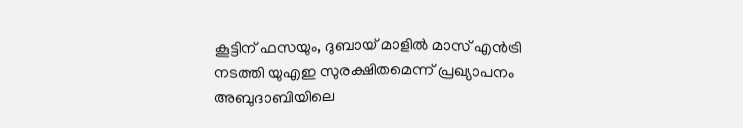കൂട്ടിന് ഫസയും, ദുബായ് മാളിൽ മാസ് എൻട്രി നടത്തി യുഎഇ സുരക്ഷിതമെന്ന് പ്രഖ്യാപനം
അബുദാബിയിലെ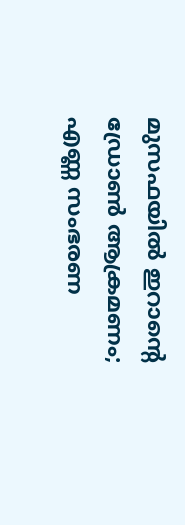മുസഫയിൽ ഇറാന്റെ ഡ്രോൺ ആക്രമണം; എണ്ണ സംഭരണ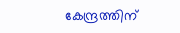കേന്ദ്രത്തിന്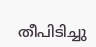തീപിടിച്ചു